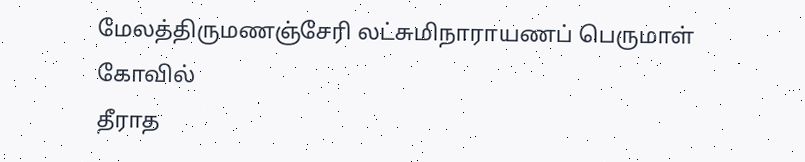மேலத்திருமணஞ்சேரி லட்சுமிநாராயணப் பெருமாள் கோவில்
தீராத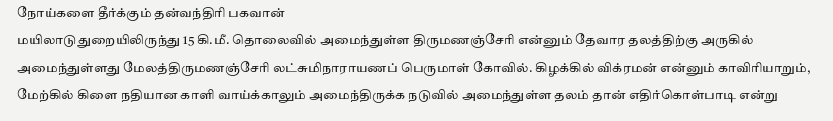நோய்களை தீர்க்கும் தன்வந்திரி பகவான்
மயிலாடுதுறையிலிருந்து 15 கி.மீ. தொலைவில் அமைந்துள்ள திருமணஞ்சேரி என்னும் தேவார தலத்திற்கு அருகில் அமைந்துள்ளது மேலத்திருமணஞ்சேரி லட்சுமிநாராயணப் பெருமாள் கோவில். கிழக்கில் விக்ரமன் என்னும் காவிரியாறும், மேற்கில் கிளை நதியான காளி வாய்க்காலும் அமைந்திருக்க நடுவில் அமைந்துள்ள தலம் தான் எதிர்கொள்பாடி என்று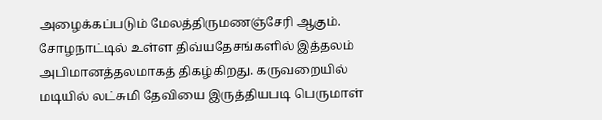அழைக்கப்படும் மேலத்திருமணஞ்சேரி ஆகும்.
சோழநாட்டில் உள்ள திவ்யதேசங்களில் இத்தலம் அபிமானத்தலமாகத் திகழ்கிறது. கருவறையில் மடியில் லட்சுமி தேவியை இருத்தியபடி பெருமாள்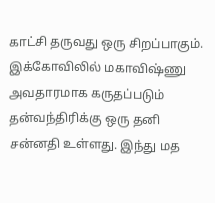காட்சி தருவது ஒரு சிறப்பாகும்.
இக்கோவிலில் மகாவிஷ்ணு அவதாரமாக கருதப்படும் தன்வந்திரிக்கு ஒரு தனி சன்னதி உள்ளது. இந்து மத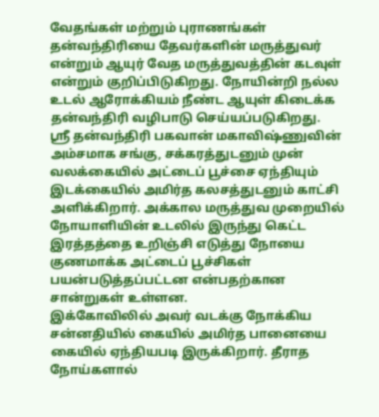வேதங்கள் மற்றும் புராணங்கள் தன்வந்திரியை தேவர்களின் மருத்துவர் என்றும் ஆயுர் வேத மருத்துவத்தின் கடவுள் என்றும் குறிப்பிடுகிறது. நோயின்றி நல்ல உடல் ஆரோக்கியம் நீண்ட ஆயுள் கிடைக்க தன்வந்திரி வழிபாடு செய்யப்படுகிறது.
ஸ்ரீ தன்வந்திரி பகவான் மகாவிஷ்ணுவின் அம்சமாக சங்கு, சக்கரத்துடனும் முன் வலக்கையில் அட்டைப் பூச்சை ஏந்தியும் இடக்கையில் அமிர்த கலசத்துடனும் காட்சி அளிக்கிறார். அக்கால மருத்துவ முறையில் நோயாளியின் உடலில் இருந்து கெட்ட இரத்தத்தை உறிஞ்சி எடுத்து நோயை குணமாக்க அட்டைப் பூச்சிகள் பயன்படுத்தப்பட்டன என்பதற்கான சான்றுகள் உள்ளன.
இக்கோவிலில் அவர் வடக்கு நோக்கிய சன்னதியில் கையில் அமிர்த பானையை கையில் ஏந்தியபடி இருக்கிறார். தீராத நோய்களால்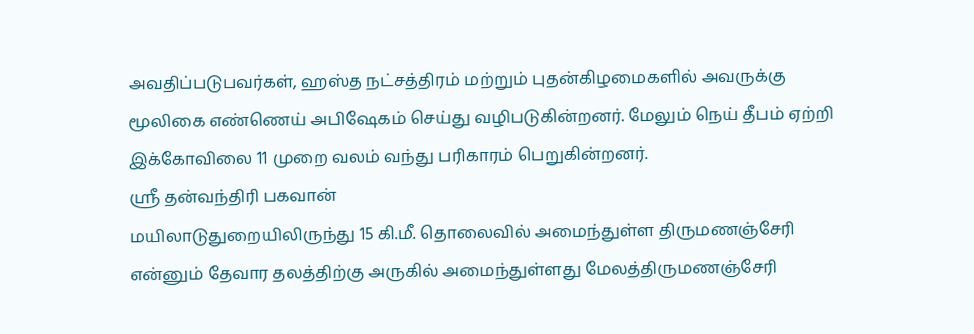அவதிப்படுபவர்கள், ஹஸ்த நட்சத்திரம் மற்றும் புதன்கிழமைகளில் அவருக்கு மூலிகை எண்ணெய் அபிஷேகம் செய்து வழிபடுகின்றனர். மேலும் நெய் தீபம் ஏற்றி இக்கோவிலை 11 முறை வலம் வந்து பரிகாரம் பெறுகின்றனர்.
ஸ்ரீ தன்வந்திரி பகவான்
மயிலாடுதுறையிலிருந்து 15 கி.மீ. தொலைவில் அமைந்துள்ள திருமணஞ்சேரி என்னும் தேவார தலத்திற்கு அருகில் அமைந்துள்ளது மேலத்திருமணஞ்சேரி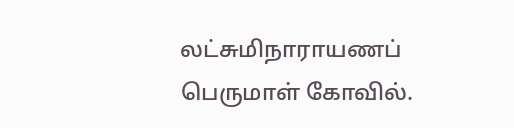லட்சுமிநாராயணப் பெருமாள் கோவில்.